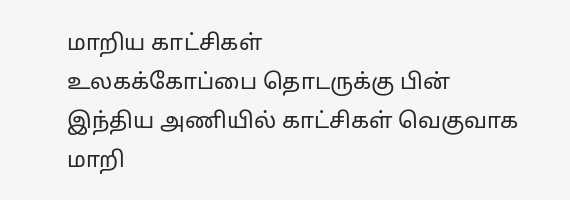மாறிய காட்சிகள்
உலகக்கோப்பை தொடருக்கு பின் இந்திய அணியில் காட்சிகள் வெகுவாக மாறி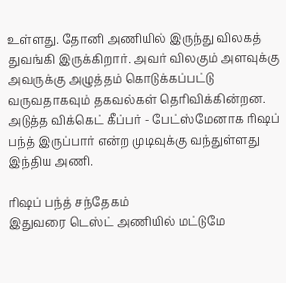உள்ளது. தோனி அணியில் இருந்து விலகத் துவங்கி இருக்கிறார். அவர் விலகும் அளவுக்கு அவருக்கு அழுத்தம் கொடுக்கப்பட்டு வருவதாகவும் தகவல்கள் தெரிவிக்கின்றன. அடுத்த விக்கெட் கீப்பர் - பேட்ஸ்மேனாக ரிஷப் பந்த் இருப்பார் என்ற முடிவுக்கு வந்துள்ளது இந்திய அணி.

ரிஷப் பந்த் சந்தேகம்
இதுவரை டெஸ்ட் அணியில் மட்டுமே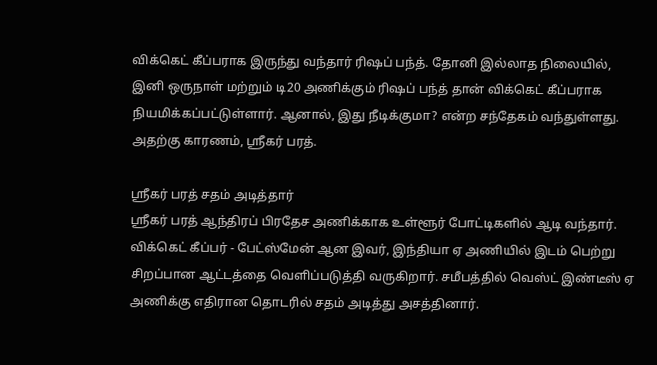விக்கெட் கீப்பராக இருந்து வந்தார் ரிஷப் பந்த். தோனி இல்லாத நிலையில், இனி ஒருநாள் மற்றும் டி20 அணிக்கும் ரிஷப் பந்த் தான் விக்கெட் கீப்பராக நியமிக்கப்பட்டுள்ளார். ஆனால், இது நீடிக்குமா? என்ற சந்தேகம் வந்துள்ளது. அதற்கு காரணம், ஸ்ரீகர் பரத்.

ஸ்ரீகர் பரத் சதம் அடித்தார்
ஸ்ரீகர் பரத் ஆந்திரப் பிரதேச அணிக்காக உள்ளூர் போட்டிகளில் ஆடி வந்தார். விக்கெட் கீப்பர் - பேட்ஸ்மேன் ஆன இவர், இந்தியா ஏ அணியில் இடம் பெற்று சிறப்பான ஆட்டத்தை வெளிப்படுத்தி வருகிறார். சமீபத்தில் வெஸ்ட் இண்டீஸ் ஏ அணிக்கு எதிரான தொடரில் சதம் அடித்து அசத்தினார்.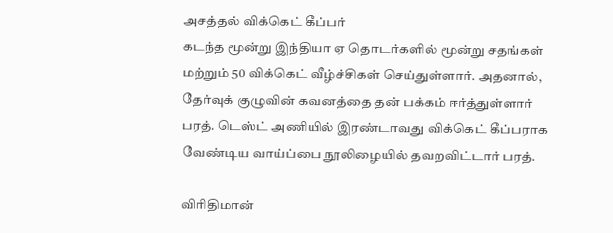அசத்தல் விக்கெட் கீப்பர்
கடந்த மூன்று இந்தியா ஏ தொடர்களில் மூன்று சதங்கள் மற்றும் 50 விக்கெட் வீழ்ச்சிகள் செய்துள்ளார். அதனால், தேர்வுக் குழுவின் கவனத்தை தன் பக்கம் ஈர்த்துள்ளார் பரத். டெஸ்ட் அணியில் இரண்டாவது விக்கெட் கீப்பராக வேண்டிய வாய்ப்பை நூலிழையில் தவறவிட்டார் பரத்.

விரிதிமான்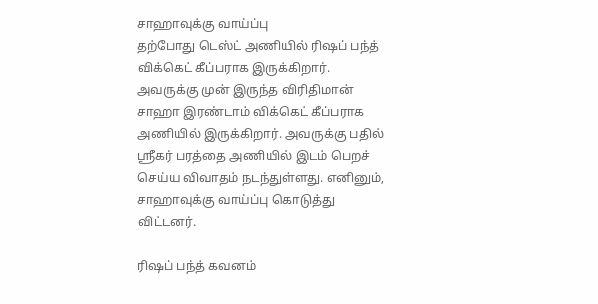சாஹாவுக்கு வாய்ப்பு
தற்போது டெஸ்ட் அணியில் ரிஷப் பந்த் விக்கெட் கீப்பராக இருக்கிறார். அவருக்கு முன் இருந்த விரிதிமான் சாஹா இரண்டாம் விக்கெட் கீப்பராக அணியில் இருக்கிறார். அவருக்கு பதில் ஸ்ரீகர் பரத்தை அணியில் இடம் பெறச் செய்ய விவாதம் நடந்துள்ளது. எனினும், சாஹாவுக்கு வாய்ப்பு கொடுத்து விட்டனர்.

ரிஷப் பந்த் கவனம்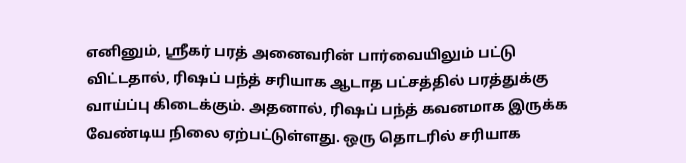எனினும், ஸ்ரீகர் பரத் அனைவரின் பார்வையிலும் பட்டு விட்டதால், ரிஷப் பந்த் சரியாக ஆடாத பட்சத்தில் பரத்துக்கு வாய்ப்பு கிடைக்கும். அதனால், ரிஷப் பந்த் கவனமாக இருக்க வேண்டிய நிலை ஏற்பட்டுள்ளது. ஒரு தொடரில் சரியாக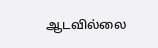ஆடவில்லை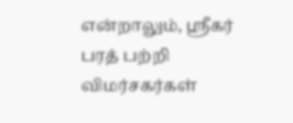என்றாலும், ஸ்ரீகர் பரத் பற்றி விமர்சகர்கள்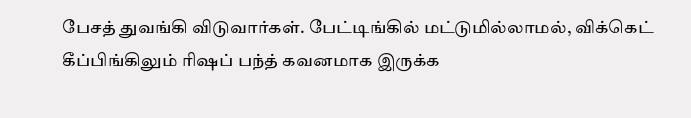பேசத் துவங்கி விடுவார்கள். பேட்டிங்கில் மட்டுமில்லாமல், விக்கெட் கீப்பிங்கிலும் ரிஷப் பந்த் கவனமாக இருக்க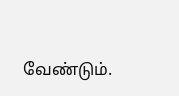வேண்டும்.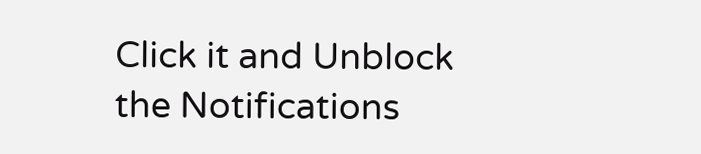Click it and Unblock the Notifications